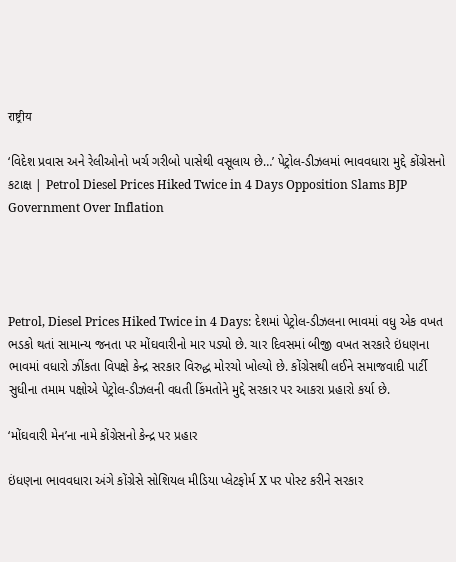राष्ट्रीय

‘વિદેશ પ્રવાસ અને રેલીઓનો ખર્ચ ગરીબો પાસેથી વસૂલાય છે…’ પેટ્રોલ-ડીઝલમાં ભાવવધારા મુદ્દે કોંગ્રેસનો કટાક્ષ | Petrol Diesel Prices Hiked Twice in 4 Days Opposition Slams BJP Government Over Inflation




Petrol, Diesel Prices Hiked Twice in 4 Days: દેશમાં પેટ્રોલ-ડીઝલના ભાવમાં વધુ એક વખત ભડકો થતાં સામાન્ય જનતા પર મોંઘવારીનો માર પડ્યો છે. ચાર દિવસમાં બીજી વખત સરકારે ઇંધણના ભાવમાં વધારો ઝીંકતા વિપક્ષે કેન્દ્ર સરકાર વિરુદ્ધ મોરચો ખોલ્યો છે. કોંગ્રેસથી લઈને સમાજવાદી પાર્ટી સુધીના તમામ પક્ષોએ પેટ્રોલ-ડીઝલની વધતી કિંમતોને મુદ્દે સરકાર પર આકરા પ્રહારો કર્યા છે.

‘મોંઘવારી મેન’ના નામે કોંગ્રેસનો કેન્દ્ર પર પ્રહાર

ઇંધણના ભાવવધારા અંગે કોંગ્રેસે સોશિયલ મીડિયા પ્લેટફોર્મ X પર પોસ્ટ કરીને સરકાર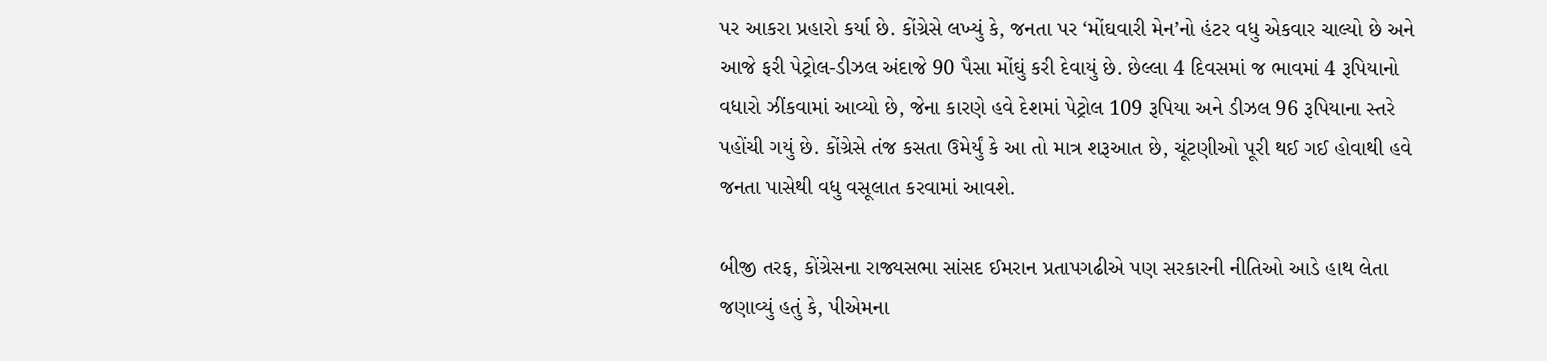પર આકરા પ્રહારો કર્યા છે. કોંગ્રેસે લખ્યું કે, જનતા પર ‘મોંઘવારી મેન’નો હંટર વધુ એકવાર ચાલ્યો છે અને આજે ફરી પેટ્રોલ-ડીઝલ અંદાજે 90 પૈસા મોંઘું કરી દેવાયું છે. છેલ્લા 4 દિવસમાં જ ભાવમાં 4 રૂપિયાનો વધારો ઝીંકવામાં આવ્યો છે, જેના કારણે હવે દેશમાં પેટ્રોલ 109 રૂપિયા અને ડીઝલ 96 રૂપિયાના સ્તરે પહોંચી ગયું છે. કોંગ્રેસે તંજ કસતા ઉમેર્યું કે આ તો માત્ર શરૂઆત છે, ચૂંટણીઓ પૂરી થઈ ગઈ હોવાથી હવે જનતા પાસેથી વધુ વસૂલાત કરવામાં આવશે.

બીજી તરફ, કોંગ્રેસના રાજ્યસભા સાંસદ ઈમરાન પ્રતાપગઢીએ પણ સરકારની નીતિઓ આડે હાથ લેતા જણાવ્યું હતું કે, પીએમના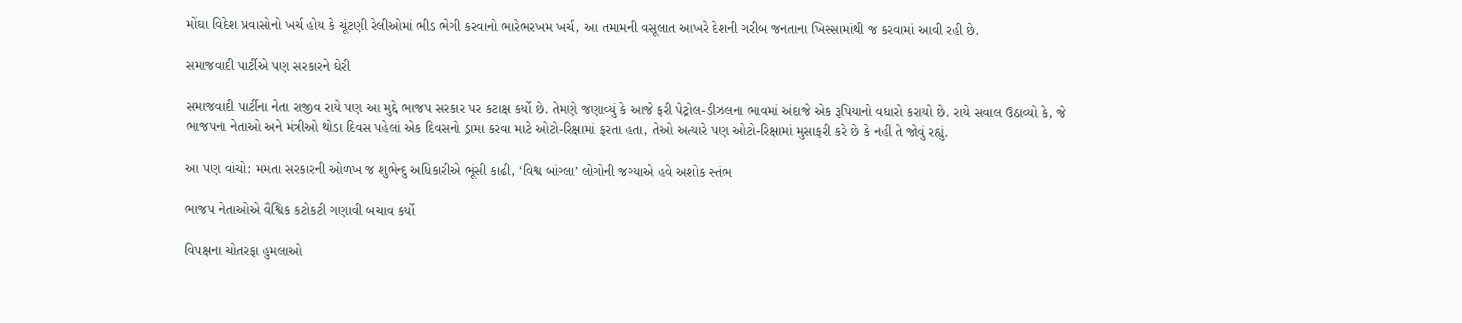મોંઘા વિદેશ પ્રવાસોનો ખર્ચ હોય કે ચૂંટણી રેલીઓમાં ભીડ ભેગી કરવાનો ભારેભરખમ ખર્ચ, આ તમામની વસૂલાત આખરે દેશની ગરીબ જનતાના ખિસ્સામાંથી જ કરવામાં આવી રહી છે.

સમાજવાદી પાર્ટીએ પણ સરકારને ઘેરી

સમાજવાદી પાર્ટીના નેતા રાજીવ રાયે પણ આ મુદ્દે ભાજપ સરકાર પર કટાક્ષ કર્યો છે. તેમણે જણાવ્યું કે આજે ફરી પેટ્રોલ-ડીઝલના ભાવમાં અંદાજે એક રૂપિયાનો વધારો કરાયો છે. રાયે સવાલ ઉઠાવ્યો કે, જે ભાજપના નેતાઓ અને મંત્રીઓ થોડા દિવસ પહેલાં એક દિવસનો ડ્રામા કરવા માટે ઓટો-રિક્ષામાં ફરતા હતા, તેઓ અત્યારે પણ ઓટો-રિક્ષામાં મુસાફરી કરે છે કે નહીં તે જોવું રહ્યું.

આ પણ વાંચો: મમતા સરકારની ઓળખ જ શુભેન્દુ અધિકારીએ ભૂંસી કાઢી, ‘વિશ્વ બાંગ્લા’ લોગોની જગ્યાએ હવે અશોક સ્તંભ

ભાજપ નેતાઓએ વૈશ્વિક કટોકટી ગણાવી બચાવ કર્યો

વિપક્ષના ચોતરફા હુમલાઓ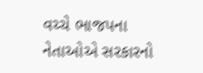વચ્ચે ભાજપના નેતાઓએ સરકારનો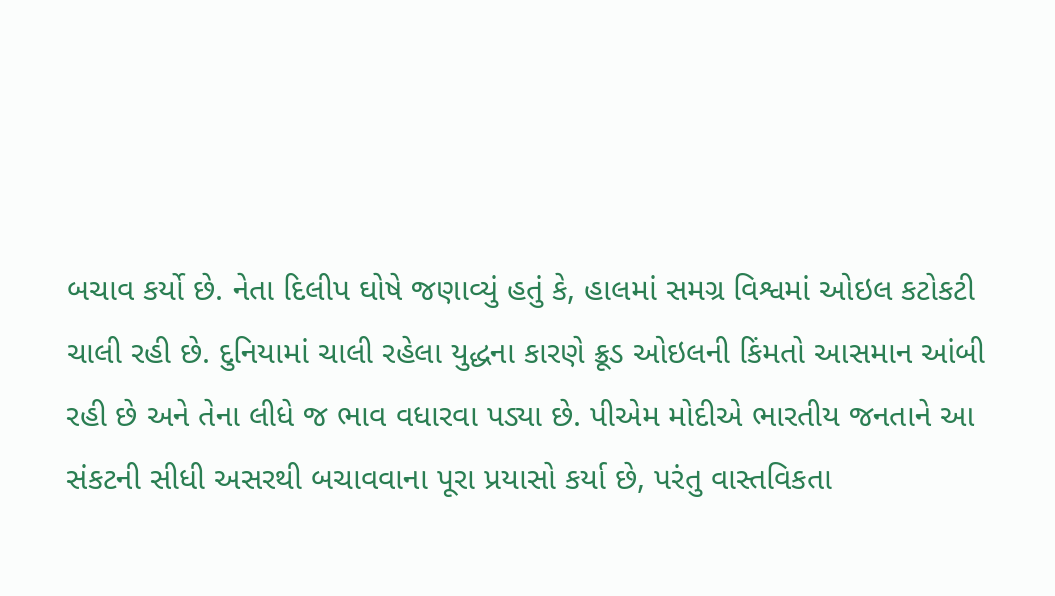બચાવ કર્યો છે. નેતા દિલીપ ઘોષે જણાવ્યું હતું કે, હાલમાં સમગ્ર વિશ્વમાં ઓઇલ કટોકટી ચાલી રહી છે. દુનિયામાં ચાલી રહેલા યુદ્ધના કારણે ક્રૂડ ઓઇલની કિંમતો આસમાન આંબી રહી છે અને તેના લીધે જ ભાવ વધારવા પડ્યા છે. પીએમ મોદીએ ભારતીય જનતાને આ સંકટની સીધી અસરથી બચાવવાના પૂરા પ્રયાસો કર્યા છે, પરંતુ વાસ્તવિકતા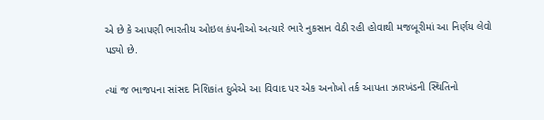એ છે કે આપણી ભારતીય ઓઇલ કંપનીઓ અત્યારે ભારે નુકસાન વેઠી રહી હોવાથી મજબૂરીમાં આ નિર્ણય લેવો પડ્યો છે.

ત્યાં જ ભાજપના સાંસદ નિશિકાંત દુબેએ આ વિવાદ પર એક અનોખો તર્ક આપતા ઝારખંડની સ્થિતિનો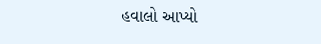હવાલો આપ્યો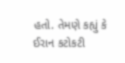હતો. તેમણે કહ્યું કે ઈરાન કટોકટી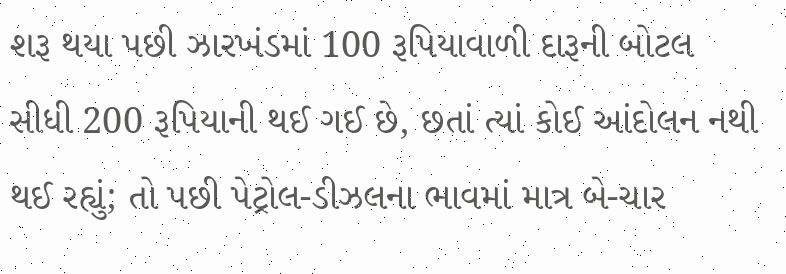શરૂ થયા પછી ઝારખંડમાં 100 રૂપિયાવાળી દારૂની બોટલ સીધી 200 રૂપિયાની થઈ ગઈ છે, છતાં ત્યાં કોઈ આંદોલન નથી થઈ રહ્યું; તો પછી પેટ્રોલ-ડીઝલના ભાવમાં માત્ર બે-ચાર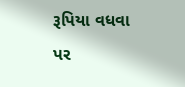રૂપિયા વધવા પર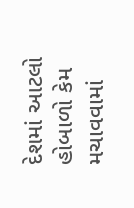દેશમાં આટલો હોબાળો કેમ મચાવવામાં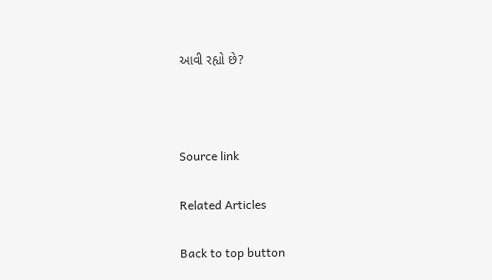આવી રહ્યો છે?



Source link

Related Articles

Back to top button